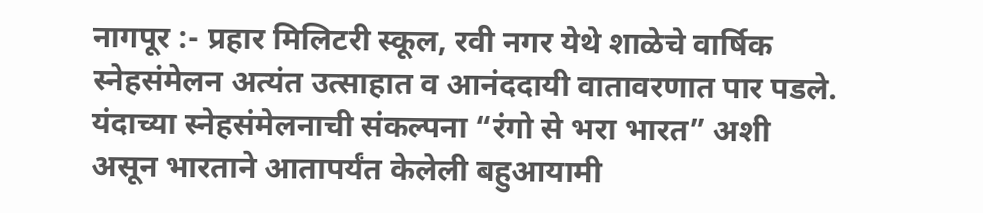नागपूर :- प्रहार मिलिटरी स्कूल, रवी नगर येथे शाळेचे वार्षिक स्नेहसंमेलन अत्यंत उत्साहात व आनंददायी वातावरणात पार पडले. यंदाच्या स्नेहसंमेलनाची संकल्पना “रंगो से भरा भारत” अशी असून भारताने आतापर्यंत केलेली बहुआयामी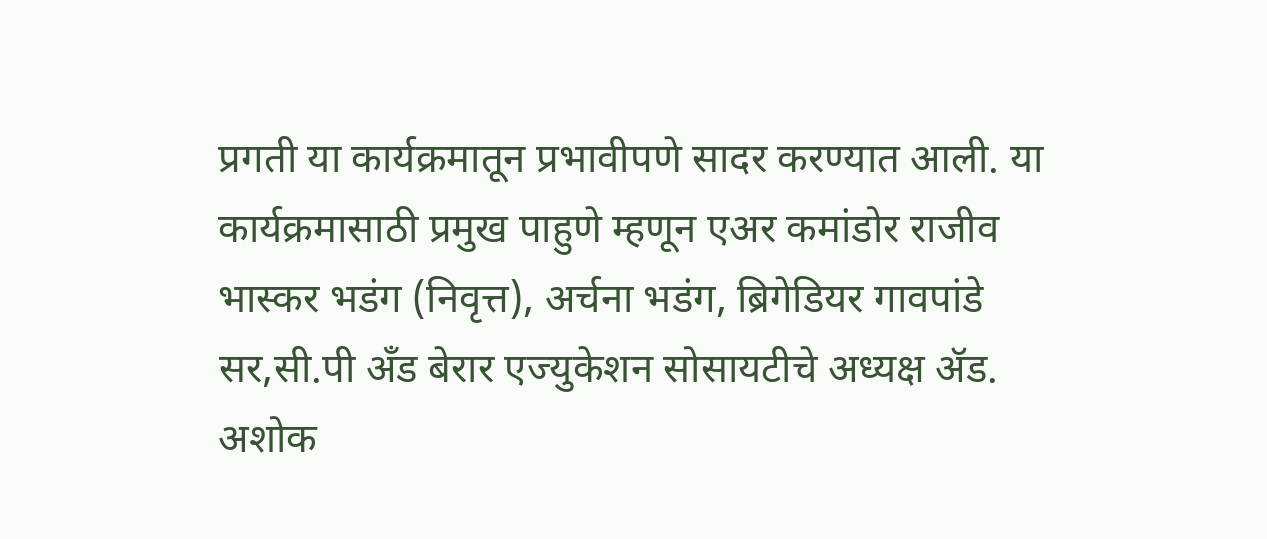प्रगती या कार्यक्रमातून प्रभावीपणे सादर करण्यात आली. या कार्यक्रमासाठी प्रमुख पाहुणे म्हणून एअर कमांडोर राजीव भास्कर भडंग (निवृत्त), अर्चना भडंग, ब्रिगेडियर गावपांडे सर,सी.पी अँड बेरार एज्युकेशन सोसायटीचे अध्यक्ष ॲड. अशोक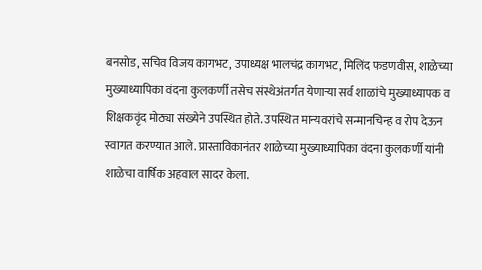बनसोड, सचिव विजय कागभट, उपाध्यक्ष भालचंद्र कागभट, मिलिंद फडणवीस, शाळेच्या मुख्याध्यापिका वंदना कुलकर्णी तसेच संस्थेअंतर्गत येणाऱ्या सर्व शाळांचे मुख्याध्यापक व शिक्षकवृंद मोठ्या संख्येने उपस्थित होते. उपस्थित मान्यवरांचे सन्मानचिन्ह व रोप देऊन स्वागत करण्यात आले. प्रास्ताविकानंतर शाळेच्या मुख्याध्यापिका वंदना कुलकर्णी यांनी शाळेचा वार्षिक अहवाल सादर केला.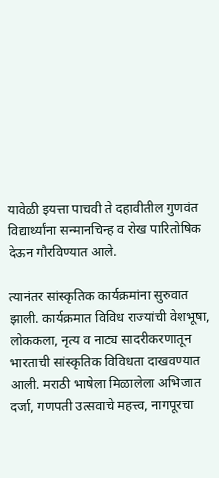यावेळी इयत्ता पाचवी ते दहावीतील गुणवंत विद्यार्थ्यांना सन्मानचिन्ह व रोख पारितोषिक देऊन गौरविण्यात आले.

त्यानंतर सांस्कृतिक कार्यक्रमांना सुरुवात झाली. कार्यक्रमात विविध राज्यांची वेशभूषा, लोककला, नृत्य व नाट्य सादरीकरणातून भारताची सांस्कृतिक विविधता दाखवण्यात आली. मराठी भाषेला मिळालेला अभिजात दर्जा, गणपती उत्सवाचे महत्त्व, नागपूरचा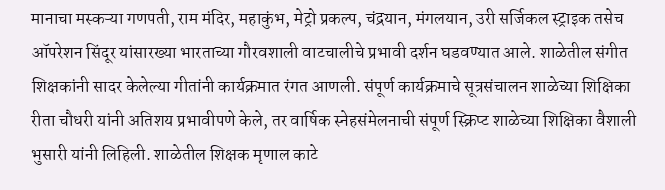मानाचा मस्कऱ्या गणपती, राम मंदिर, महाकुंभ, मेट्रो प्रकल्प, चंद्रयान, मंगलयान, उरी सर्जिकल स्ट्राइक तसेच ऑपरेशन सिंदूर यांसारख्या भारताच्या गौरवशाली वाटचालीचे प्रभावी दर्शन घडवण्यात आले. शाळेतील संगीत शिक्षकांनी सादर केलेल्या गीतांनी कार्यक्रमात रंगत आणली. संपूर्ण कार्यक्रमाचे सूत्रसंचालन शाळेच्या शिक्षिका रीता चौधरी यांनी अतिशय प्रभावीपणे केले, तर वार्षिक स्नेहसंमेलनाची संपूर्ण स्क्रिप्ट शाळेच्या शिक्षिका वैशाली भुसारी यांनी लिहिली. शाळेतील शिक्षक मृणाल काटे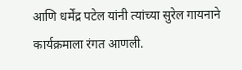आणि धर्मेंद्र पटेल यांनी त्यांच्या सुरेल गायनाने कार्यक्रमाला रंगत आणली.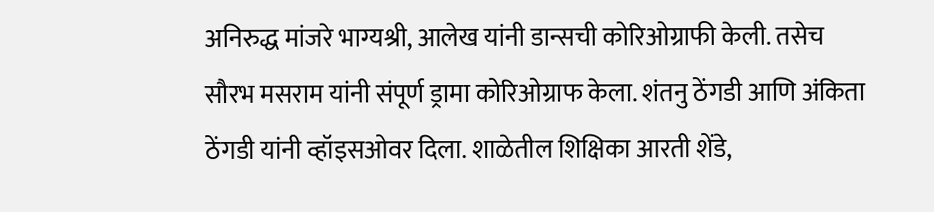अनिरुद्ध मांजरे भाग्यश्री, आलेख यांनी डान्सची कोरिओग्राफी केली. तसेच सौरभ मसराम यांनी संपूर्ण ड्रामा कोरिओग्राफ केला. शंतनु ठेंगडी आणि अंकिता ठेंगडी यांनी व्हॉइसओवर दिला. शाळेतील शिक्षिका आरती शेंडे,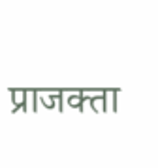प्राजक्ता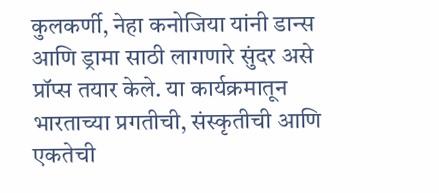कुलकर्णी, नेहा कनोजिया यांनी डान्स आणि ड्रामा साठी लागणारे सुंदर असे प्रॉप्स तयार केले. या कार्यक्रमातून भारताच्या प्रगतीची, संस्कृतीची आणि एकतेची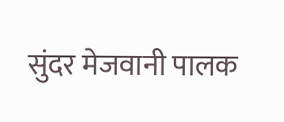सुंदर मेजवानी पालक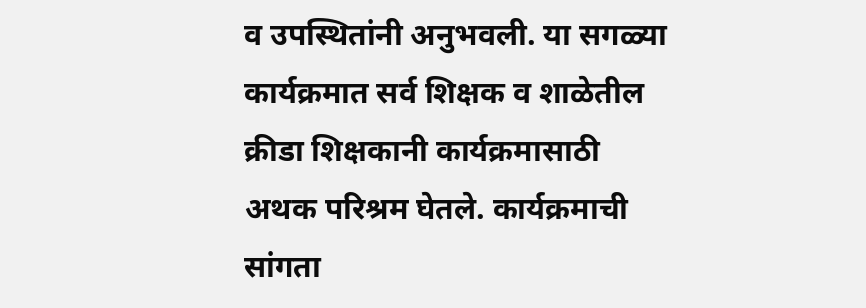व उपस्थितांनी अनुभवली. या सगळ्या कार्यक्रमात सर्व शिक्षक व शाळेतील क्रीडा शिक्षकानी कार्यक्रमासाठी अथक परिश्रम घेतले. कार्यक्रमाची सांगता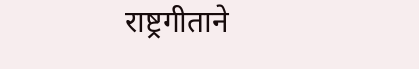राष्ट्रगीताने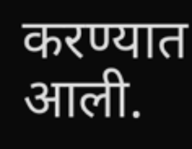करण्यात आली.